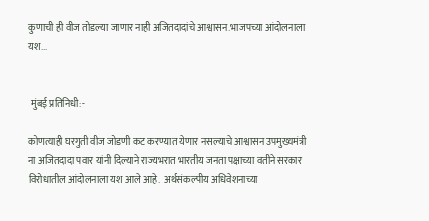कुणाची ही वीज तोडल्या जाणार नाही अजितदादांचे आश्वासन.भाजपच्या आंदोलनाला यश...


 मुंबई प्रतिनिधी:-

कोणत्याही घरगुती वीज जोडणी कट करण्यात येणार नसल्याचे आश्वासन उपमुख्यमंत्री ना अजितदादा पवार यांनी दिल्याने राज्यभरात भारतीय जनता पक्षाच्या वतीने सरकार विरोधातील आंदोलनाला यश आले आहे.  अर्थसंकल्पीय अधिवेशनाच्या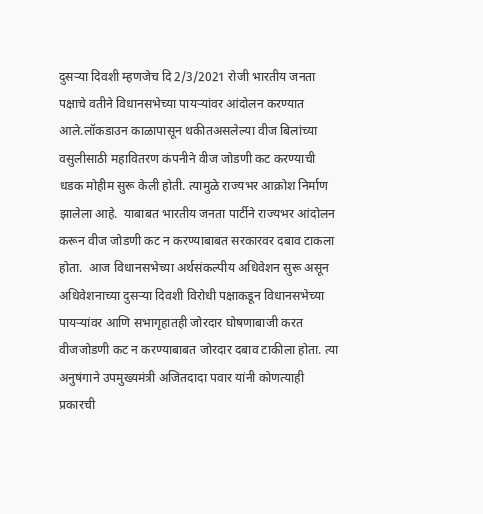दुसऱ्या दिवशी म्हणजेच दि 2/3/2021 रोजी भारतीय जनता पक्षाचे वतीने विधानसभेच्या पायऱ्यांवर आंदोलन करण्यात आले.लॉकडाउन काळापासून थकीतअसलेल्या वीज बिलांच्या वसुलीसाठी महावितरण कंपनीने वीज जोडणी कट करण्याची धडक मोहीम सुरू केली होती. त्यामुळे राज्यभर आक्रोश निर्माण झालेला आहे.  याबाबत भारतीय जनता पार्टीने राज्यभर आंदोलन करून वीज जोडणी कट न करण्याबाबत सरकारवर दबाव टाकला होता.  आज विधानसभेच्या अर्थसंकल्पीय अधिवेशन सुरू असून अधिवेशनाच्या दुसऱ्या दिवशी विरोधी पक्षाकडून विधानसभेच्या पायऱ्यांवर आणि सभागृहातही जोरदार घोषणाबाजी करत  वीजजोडणी कट न करण्याबाबत जोरदार दबाव टाकीला होता. त्या अनुषंगाने उपमुख्यमंत्री अजितदादा पवार यांनी कोणत्याही प्रकारची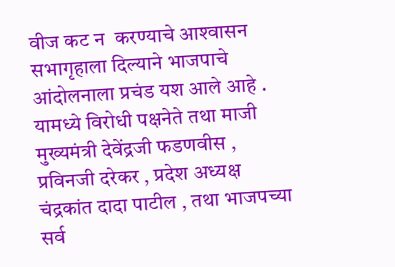वीज कट न  करण्याचे आश्‍वासन सभागृहाला दिल्याने भाजपाचे आंदोलनाला प्रचंड यश आले आहे . यामध्ये विरोधी पक्षनेते तथा माजी मुख्यमंत्री देवेंद्रजी फडणवीस , प्रविनजी दरेकर , प्रदेश अध्यक्ष चंद्रकांत दादा पाटील , तथा भाजपच्या सर्व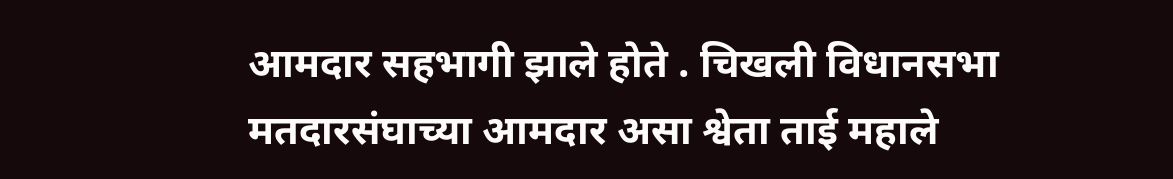आमदार सहभागी झाले होते . चिखली विधानसभा मतदारसंघाच्या आमदार असा श्वेता ताई महाले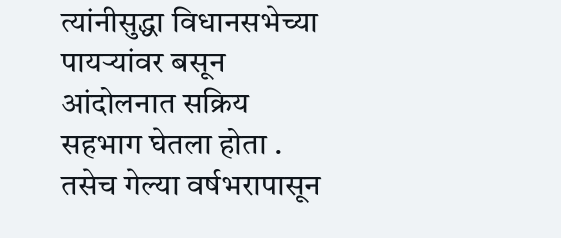त्यांनीसुद्धा विधानसभेच्या पायऱ्यांवर बसून आंदोलनात सक्रिय सहभाग घेतला होता . तसेच गेल्या वर्षभरापासून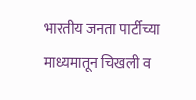भारतीय जनता पार्टीच्या माध्यमातून चिखली व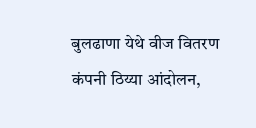बुलढाणा येथे वीज वितरण कंपनी ठिय्या आंदोलन,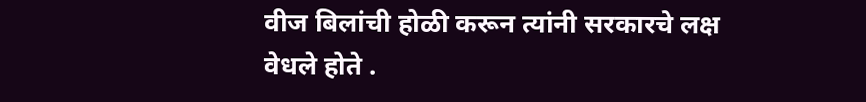वीज बिलांची होळी करून त्यांनी सरकारचे लक्ष वेधले होते .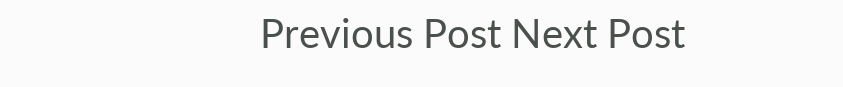Previous Post Next Post